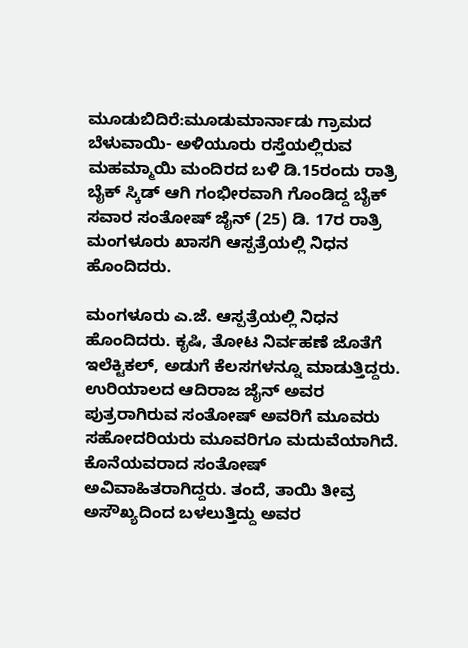ಮೂಡುಬಿದಿರೆ:ಮೂಡುಮಾರ್ನಾಡು ಗ್ರಾಮದ ಬೆಳುವಾಯಿ- ಅಳಿಯೂರು ರಸ್ತೆಯಲ್ಲಿರುವ ಮಹಮ್ಮಾಯಿ ಮಂದಿರದ ಬಳಿ ಡಿ.15ರಂದು ರಾತ್ರಿ ಬೈಕ್ ಸ್ಕಿಡ್ ಆಗಿ ಗಂಭೀರವಾಗಿ ಗೊಂಡಿದ್ದ ಬೈಕ್ ಸವಾರ ಸಂತೋಷ್ ಜೈನ್ (25) ಡಿ. 17ರ ರಾತ್ರಿ ಮಂಗಳೂರು ಖಾಸಗಿ ಆಸ್ಪತ್ರೆಯಲ್ಲಿ ನಿಧನ ಹೊಂದಿದರು.

ಮಂಗಳೂರು ಎ.ಜೆ. ಆಸ್ಪತ್ರೆಯಲ್ಲಿ ನಿಧನ ಹೊಂದಿದರು. ಕೃಷಿ, ತೋಟ ನಿರ್ವಹಣೆ ಜೊತೆಗೆ ಇಲೆಕ್ಟಿಕಲ್, ಅಡುಗೆ ಕೆಲಸಗಳನ್ನೂ ಮಾಡುತ್ತಿದ್ದರು.
ಉರಿಯಾಲದ ಆದಿರಾಜ ಜೈನ್ ಅವರ ಪುತ್ರರಾಗಿರುವ ಸಂತೋಷ್ ಅವರಿಗೆ ಮೂವರು ಸಹೋದರಿಯರು ಮೂವರಿಗೂ ಮದುವೆಯಾಗಿದೆ. ಕೊನೆಯವರಾದ ಸಂತೋಷ್ ಅವಿವಾಹಿತರಾಗಿದ್ದರು. ತಂದೆ, ತಾಯಿ ತೀವ್ರ ಅಸೌಖ್ಯದಿಂದ ಬಳಲುತ್ತಿದ್ದು ಅವರ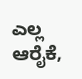ಎಲ್ಲ ಆರೈಕೆ,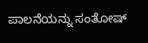ಪಾಲನೆಯನ್ನು ಸಂತೋಷ್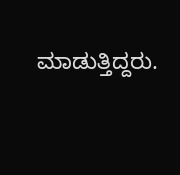ಮಾಡುತ್ತಿದ್ದರು.